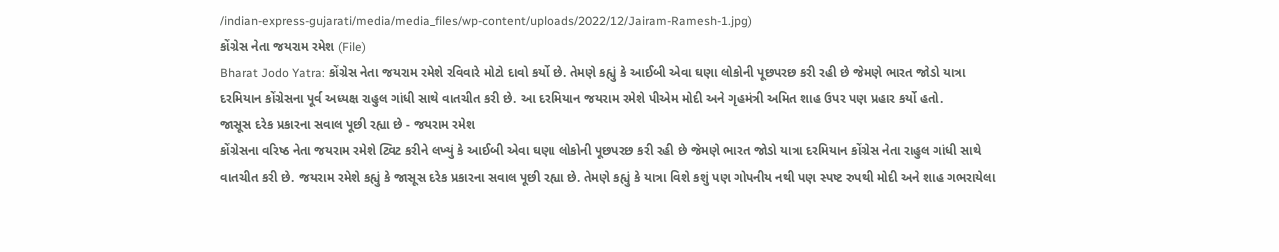/indian-express-gujarati/media/media_files/wp-content/uploads/2022/12/Jairam-Ramesh-1.jpg)
કોંગ્રેસ નેતા જયરામ રમેશ (File)
Bharat Jodo Yatra: કોંગ્રેસ નેતા જયરામ રમેશે રવિવારે મોટો દાવો કર્યો છે. તેમણે કહ્યું કે આઈબી એવા ઘણા લોકોની પૂછપરછ કરી રહી છે જેમણે ભારત જોડો યાત્રા દરમિયાન કોંગ્રેસના પૂર્વ અધ્યક્ષ રાહુલ ગાંધી સાથે વાતચીત કરી છે. આ દરમિયાન જયરામ રમેશે પીએમ મોદી અને ગૃહમંત્રી અમિત શાહ ઉપર પણ પ્રહાર કર્યો હતો.
જાસૂસ દરેક પ્રકારના સવાલ પૂછી રહ્યા છે - જયરામ રમેશ
કોંગ્રેસના વરિષ્ઠ નેતા જયરામ રમેશે ટ્વિટ કરીને લખ્યું કે આઈબી એવા ઘણા લોકોની પૂછપરછ કરી રહી છે જેમણે ભારત જોડો યાત્રા દરમિયાન કોંગ્રેસ નેતા રાહુલ ગાંધી સાથે વાતચીત કરી છે. જયરામ રમેશે કહ્યું કે જાસૂસ દરેક પ્રકારના સવાલ પૂછી રહ્યા છે. તેમણે કહ્યું કે યાત્રા વિશે કશું પણ ગોપનીય નથી પણ સ્પષ્ટ રુપથી મોદી અને શાહ ગભરાયેલા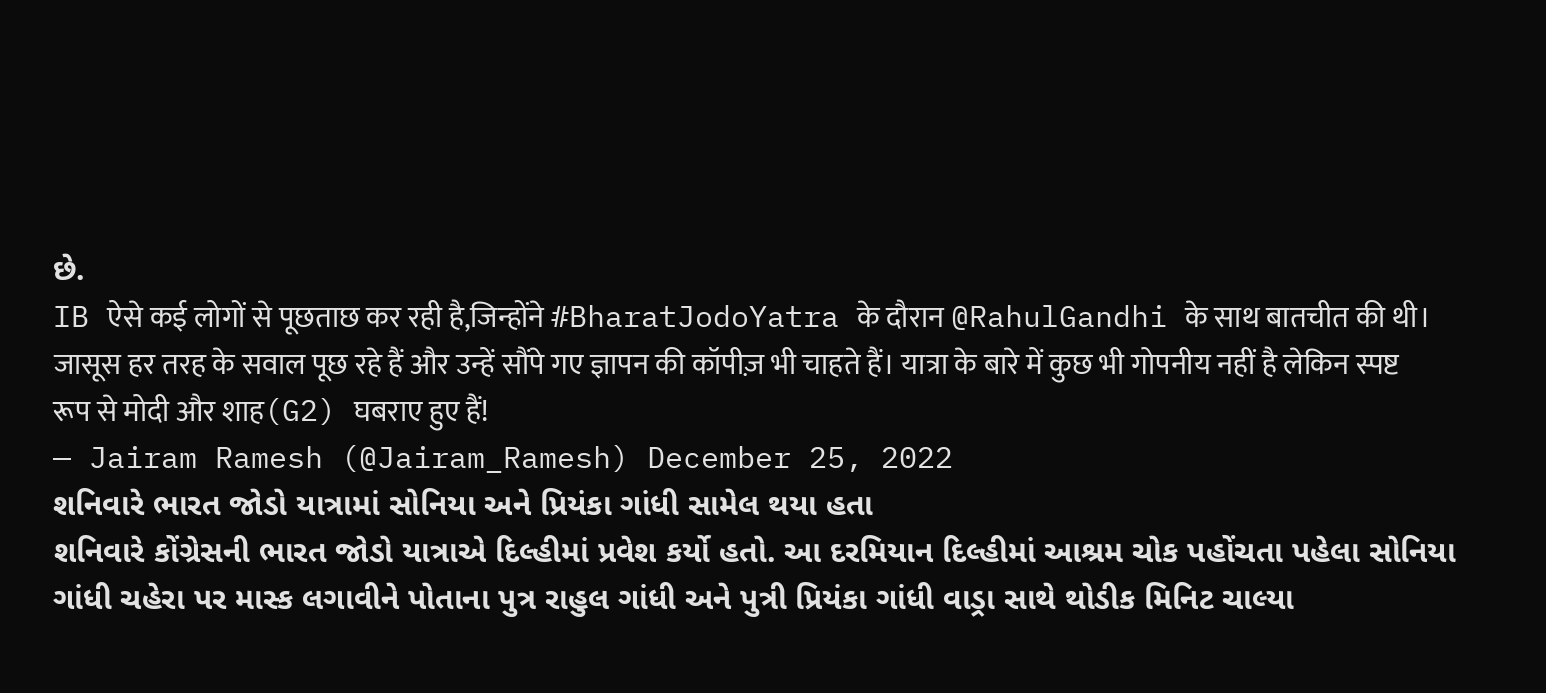છે.
IB ऐसे कई लोगों से पूछताछ कर रही है,जिन्होंने #BharatJodoYatra के दौरान @RahulGandhi के साथ बातचीत की थी। जासूस हर तरह के सवाल पूछ रहे हैं और उन्हें सौंपे गए ज्ञापन की कॉपीज़ भी चाहते हैं। यात्रा के बारे में कुछ भी गोपनीय नहीं है लेकिन स्पष्ट रूप से मोदी और शाह(G2) घबराए हुए हैं!
— Jairam Ramesh (@Jairam_Ramesh) December 25, 2022
શનિવારે ભારત જોડો યાત્રામાં સોનિયા અને પ્રિયંકા ગાંધી સામેલ થયા હતા
શનિવારે કોંગ્રેસની ભારત જોડો યાત્રાએ દિલ્હીમાં પ્રવેશ કર્યો હતો. આ દરમિયાન દિલ્હીમાં આશ્રમ ચોક પહોંચતા પહેલા સોનિયા ગાંધી ચહેરા પર માસ્ક લગાવીને પોતાના પુત્ર રાહુલ ગાંધી અને પુત્રી પ્રિયંકા ગાંધી વાડ્રા સાથે થોડીક મિનિટ ચાલ્યા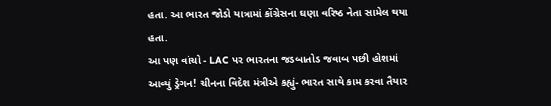હતા. આ ભારત જોડો યાત્રામાં કોંગ્રેસના ઘણા વરિષ્ઠ નેતા સામેલ થયા હતા.
આ પણ વાંચો - LAC પર ભારતના જડબાતોડ જવાબ પછી હોશમાં આવ્યું ડ્રેગન! ચીનના વિદેશ મંત્રીએ કહ્યું- ભારત સાથે કામ કરવા તૈયાર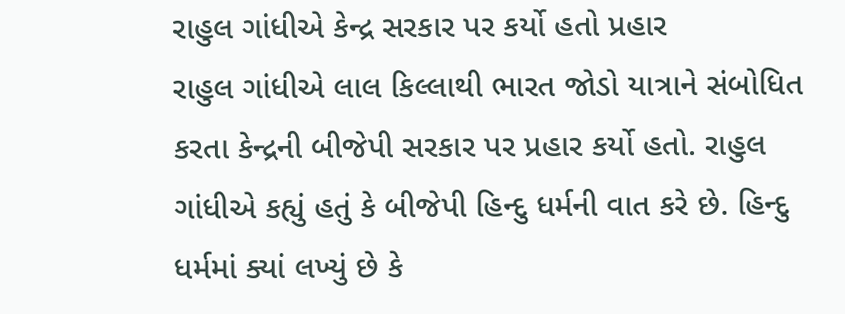રાહુલ ગાંધીએ કેન્દ્ર સરકાર પર કર્યો હતો પ્રહાર
રાહુલ ગાંધીએ લાલ કિલ્લાથી ભારત જોડો યાત્રાને સંબોધિત કરતા કેન્દ્રની બીજેપી સરકાર પર પ્રહાર કર્યો હતો. રાહુલ ગાંધીએ કહ્યું હતું કે બીજેપી હિન્દુ ધર્મની વાત કરે છે. હિન્દુ ધર્મમાં ક્યાં લખ્યું છે કે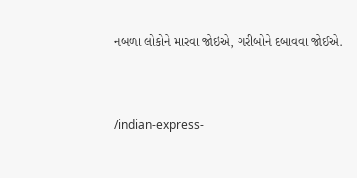નબળા લોકોને મારવા જોઇએ, ગરીબોને દબાવવા જોઈએ.


/indian-express-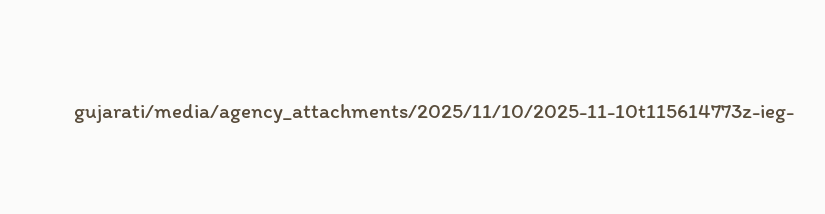gujarati/media/agency_attachments/2025/11/10/2025-11-10t115614773z-ieg-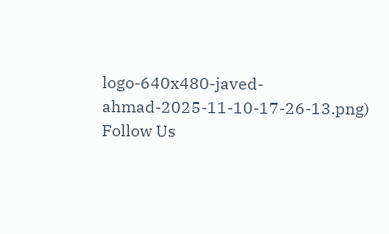logo-640x480-javed-ahmad-2025-11-10-17-26-13.png)
Follow Us